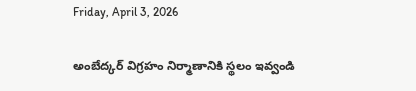Friday, April 3, 2026

అంబేద్కర్ విగ్రహం నిర్మాణానికి స్థలం ఇవ్వండి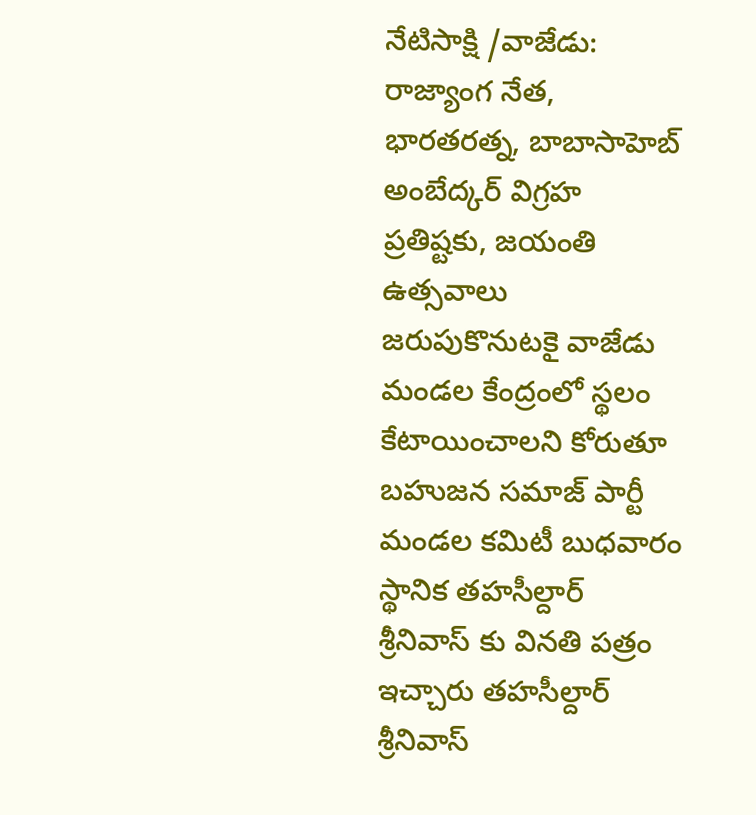నేటిసాక్షి /వాజేడు: రాజ్యాంగ నేత, భారతరత్న, బాబాసాహెబ్ అంబేద్కర్ విగ్రహ ప్రతిష్టకు, జయంతి ఉత్సవాలు జరుపుకొనుటకై వాజేడు మండల కేంద్రంలో స్థలం కేటాయించాలని కోరుతూ బహుజన సమాజ్ పార్టీ మండల కమిటీ బుధవారం స్థానిక తహసీల్దార్ శ్రీనివాస్ కు వినతి పత్రం ఇచ్చారు తహసీల్దార్ శ్రీనివాస్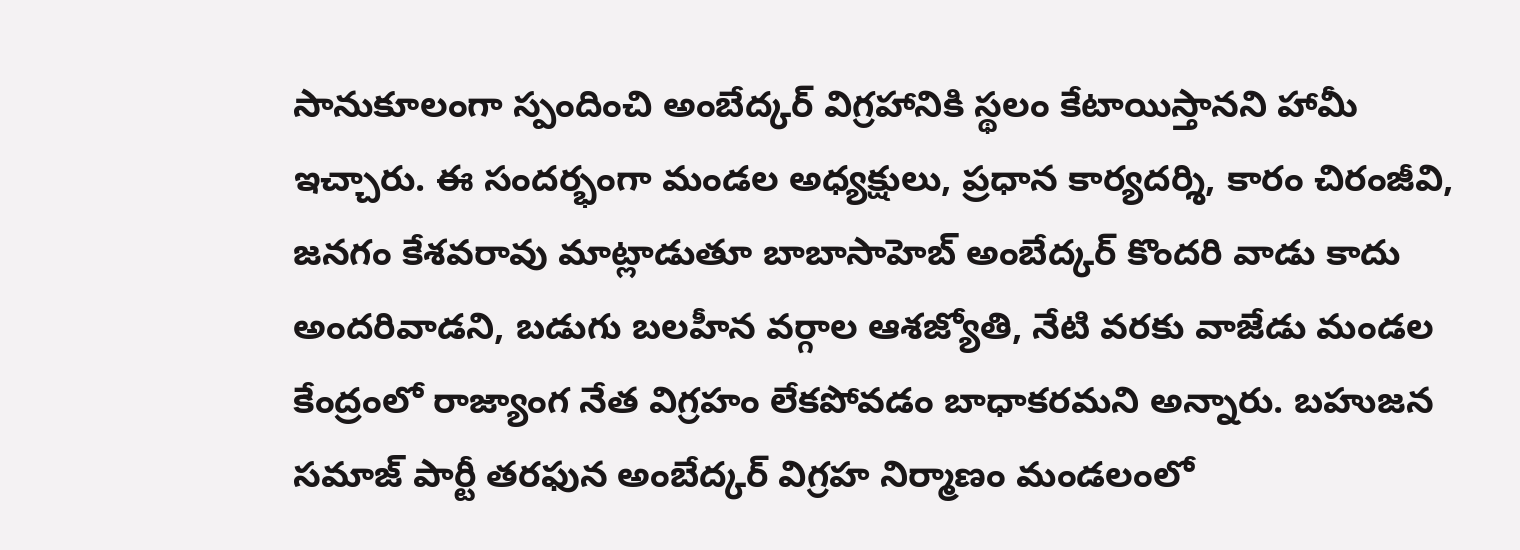సానుకూలంగా స్పందించి అంబేద్కర్ విగ్రహానికి స్థలం కేటాయిస్తానని హామీ ఇచ్చారు. ఈ సందర్భంగా మండల అధ్యక్షులు, ప్రధాన కార్యదర్శి, కారం చిరంజీవి, జనగం కేశవరావు మాట్లాడుతూ బాబాసాహెబ్ అంబేద్కర్ కొందరి వాడు కాదు అందరివాడని, బడుగు బలహీన వర్గాల ఆశజ్యోతి, నేటి వరకు వాజేడు మండల కేంద్రంలో రాజ్యాంగ నేత విగ్రహం లేకపోవడం బాధాకరమని అన్నారు. బహుజన సమాజ్ పార్టీ తరఫున అంబేద్కర్ విగ్రహ నిర్మాణం మండలంలో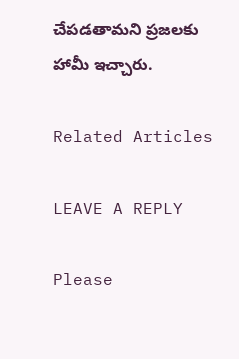చేపడతామని ప్రజలకు హామీ ఇచ్చారు.

Related Articles

LEAVE A REPLY

Please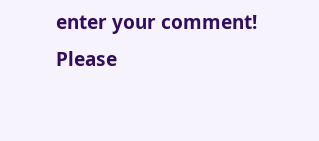enter your comment!
Please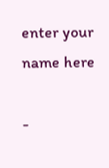enter your name here

-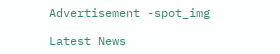Advertisement -spot_img

Latest News